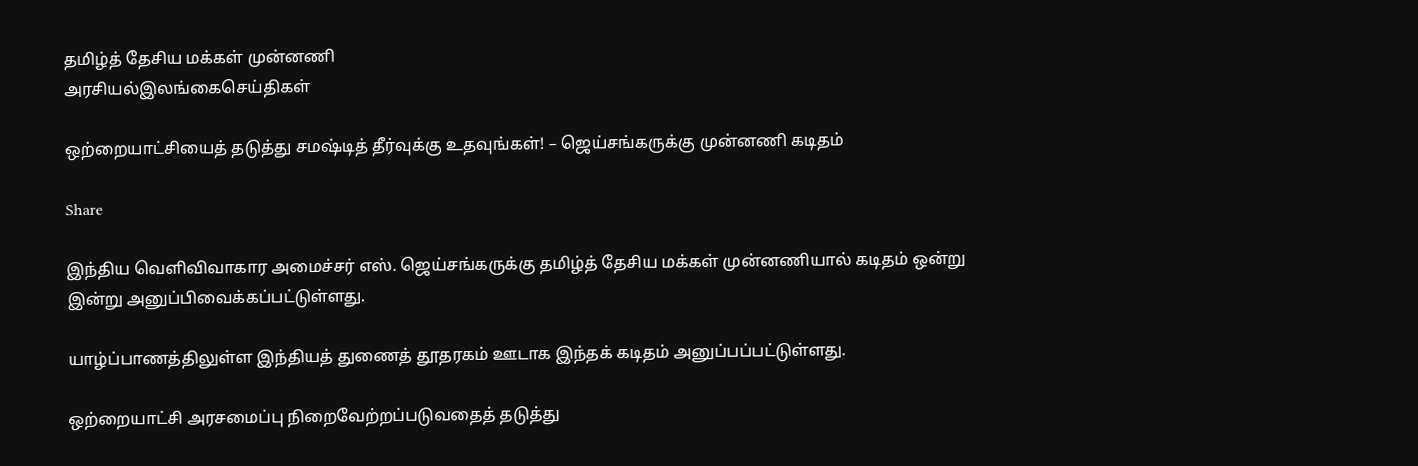தமிழ்த் தேசிய மக்கள் முன்னணி
அரசியல்இலங்கைசெய்திகள்

ஒற்றையாட்சியைத் தடுத்து சமஷ்டித் தீர்வுக்கு உதவுங்கள்! – ஜெய்சங்கருக்கு முன்னணி கடிதம்

Share

இந்திய வெளிவிவாகார அமைச்சர் எஸ். ஜெய்சங்கருக்கு தமிழ்த் தேசிய மக்கள் முன்னணியால் கடிதம் ஒன்று இன்று அனுப்பிவைக்கப்பட்டுள்ளது.

யாழ்ப்பாணத்திலுள்ள இந்தியத் துணைத் தூதரகம் ஊடாக இந்தக் கடிதம் அனுப்பப்பட்டுள்ளது.

ஒற்றையாட்சி அரசமைப்பு நிறைவேற்றப்படுவதைத் தடுத்து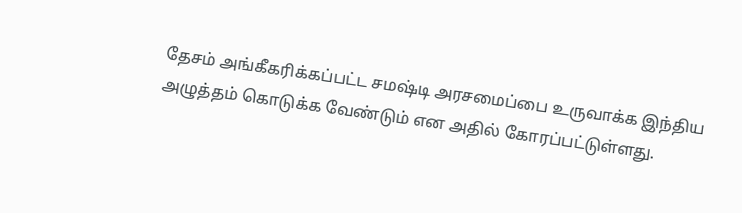தேசம் அங்கீகரிக்கப்பட்ட சமஷ்டி அரசமைப்பை உருவாக்க இந்திய அழுத்தம் கொடுக்க வேண்டும் என அதில் கோரப்பட்டுள்ளது.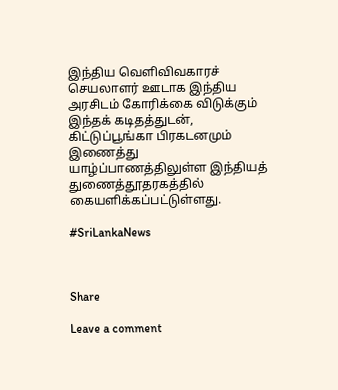இந்திய வெளிவிவகாரச் செயலாளர் ஊடாக இந்திய அரசிடம் கோரிக்கை விடுக்கும் இந்தக் கடிதத்துடன், கிட்டுப்பூங்கா பிரகடனமும் இணைத்து யாழ்ப்பாணத்திலுள்ள இந்தியத் துணைத்தூதரகத்தில் கையளிக்கப்பட்டுள்ளது.

#SriLankaNews



Share

Leave a comment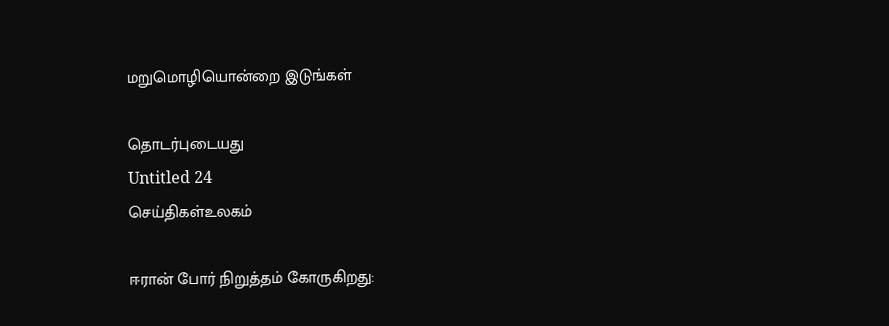மறுமொழியொன்றை இடுங்கள்

தொடர்புடையது
Untitled 24
செய்திகள்உலகம்

ஈரான் போர் நிறுத்தம் கோருகிறது: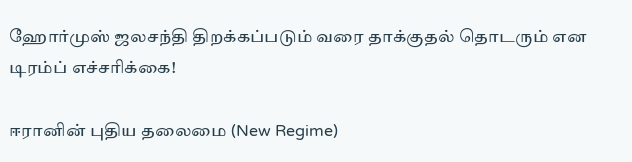ஹோர்முஸ் ஜலசந்தி திறக்கப்படும் வரை தாக்குதல் தொடரும் என டிரம்ப் எச்சரிக்கை!

ஈரானின் புதிய தலைமை (New Regime)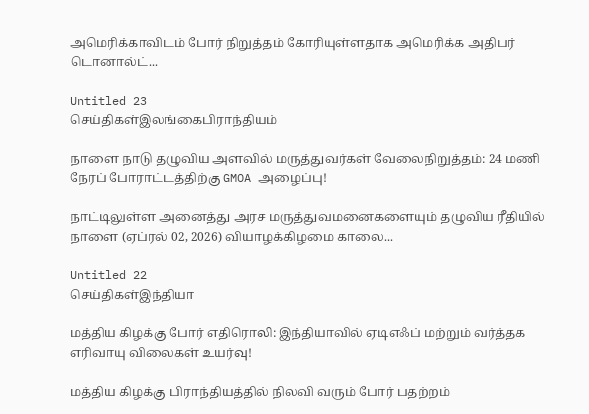அமெரிக்காவிடம் போர் நிறுத்தம் கோரியுள்ளதாக அமெரிக்க அதிபர் டொனால்ட்...

Untitled 23
செய்திகள்இலங்கைபிராந்தியம்

நாளை நாடு தழுவிய அளவில் மருத்துவர்கள் வேலைநிறுத்தம்: 24 மணி நேரப் போராட்டத்திற்கு GMOA அழைப்பு!

நாட்டிலுள்ள அனைத்து அரச மருத்துவமனைகளையும் தழுவிய ரீதியில் நாளை (ஏப்ரல் 02, 2026) வியாழக்கிழமை காலை...

Untitled 22
செய்திகள்இந்தியா

மத்திய கிழக்கு போர் எதிரொலி: இந்தியாவில் ஏடிஎஃப் மற்றும் வர்த்தக எரிவாயு விலைகள் உயர்வு!

மத்திய கிழக்கு பிராந்தியத்தில் நிலவி வரும் போர் பதற்றம்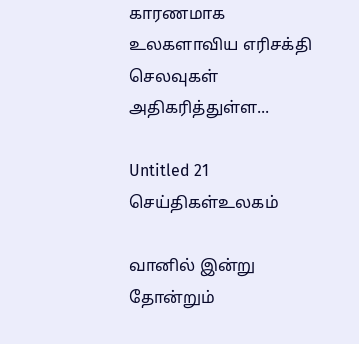காரணமாக உலகளாவிய எரிசக்தி செலவுகள் அதிகரித்துள்ள...

Untitled 21
செய்திகள்உலகம்

வானில் இன்று தோன்றும்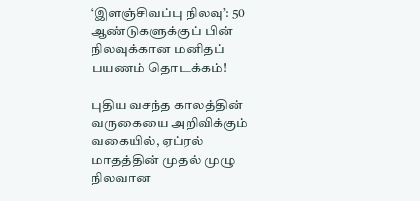‘இளஞ்சிவப்பு நிலவு’: 50 ஆண்டுகளுக்குப் பின் நிலவுக்கான மனிதப் பயணம் தொடக்கம்!

புதிய வசந்த காலத்தின் வருகையை அறிவிக்கும் வகையில், ஏப்ரல் மாதத்தின் முதல் முழு நிலவான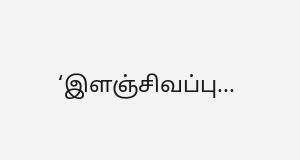‘இளஞ்சிவப்பு...